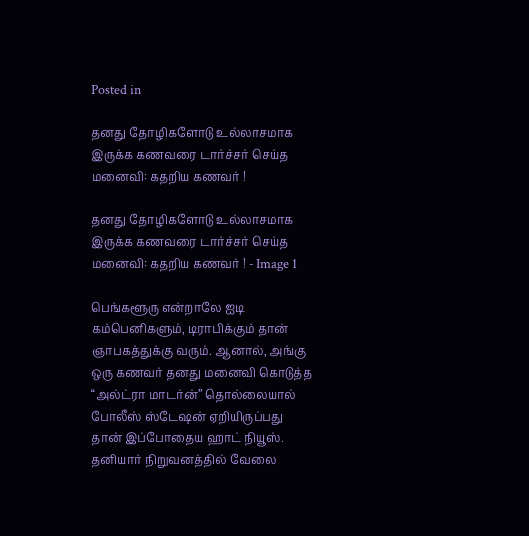Posted in

தனது தோழிகளோடு உல்லாசமாக இருக்க கணவரை டார்ச்சர் செய்த மனைவி: கதறிய கணவர் !

தனது தோழிகளோடு உல்லாசமாக இருக்க கணவரை டார்ச்சர் செய்த மனைவி: கதறிய கணவர் ! - Image 1

பெங்களூரு என்றாலே ஐடி கம்பெனிகளும், டிராபிக்கும் தான் ஞாபகத்துக்கு வரும். ஆனால், அங்கு ஒரு கணவர் தனது மனைவி கொடுத்த “அல்ட்ரா மாடர்ன்” தொல்லையால் போலீஸ் ஸ்டேஷன் ஏறியிருப்பது தான் இப்போதைய ஹாட் நியூஸ். தனியார் நிறுவனத்தில் வேலை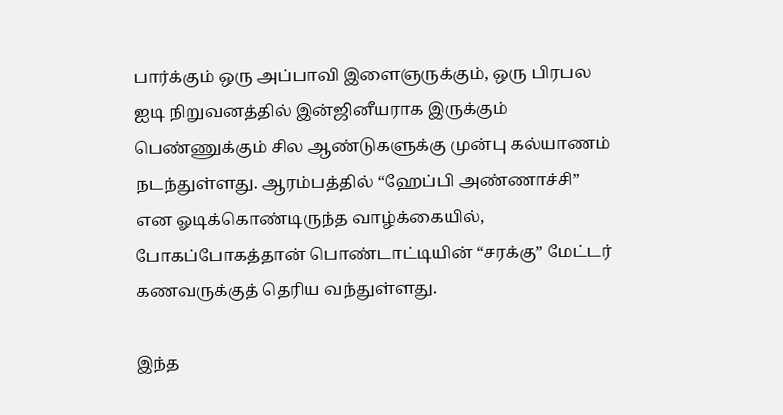பார்க்கும் ஒரு அப்பாவி இளைஞருக்கும், ஒரு பிரபல ஐடி நிறுவனத்தில் இன்ஜினீயராக இருக்கும் பெண்ணுக்கும் சில ஆண்டுகளுக்கு முன்பு கல்யாணம் நடந்துள்ளது. ஆரம்பத்தில் “ஹேப்பி அண்ணாச்சி” என ஓடிக்கொண்டிருந்த வாழ்க்கையில், போகப்போகத்தான் பொண்டாட்டியின் “சரக்கு” மேட்டர் கணவருக்குத் தெரிய வந்துள்ளது.

இந்த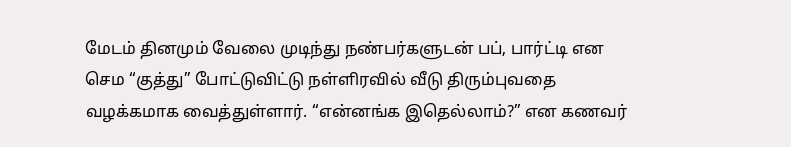மேடம் தினமும் வேலை முடிந்து நண்பர்களுடன் பப், பார்ட்டி என செம “குத்து” போட்டுவிட்டு நள்ளிரவில் வீடு திரும்புவதை வழக்கமாக வைத்துள்ளார். “என்னங்க இதெல்லாம்?” என கணவர்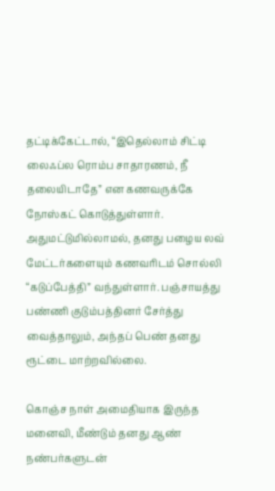தட்டிக்கேட்டால், “இதெல்லாம் சிட்டி லைஃப்ல ரொம்ப சாதாரணம், நீ தலையிடாதே” என கணவருக்கே நோஸ்கட் கொடுத்துள்ளார். அதுமட்டுமில்லாமல், தனது பழைய லவ் மேட்டர்களையும் கணவரிடம் சொல்லி “கடுப்பேத்தி” வந்துள்ளார். பஞ்சாயத்து பண்ணி குடும்பத்தினர் சேர்த்து வைத்தாலும், அந்தப் பெண் தனது ரூட்டை மாற்றவில்லை.

கொஞ்ச நாள் அமைதியாக இருந்த மனைவி, மீண்டும் தனது ஆண் நண்பர்களுடன்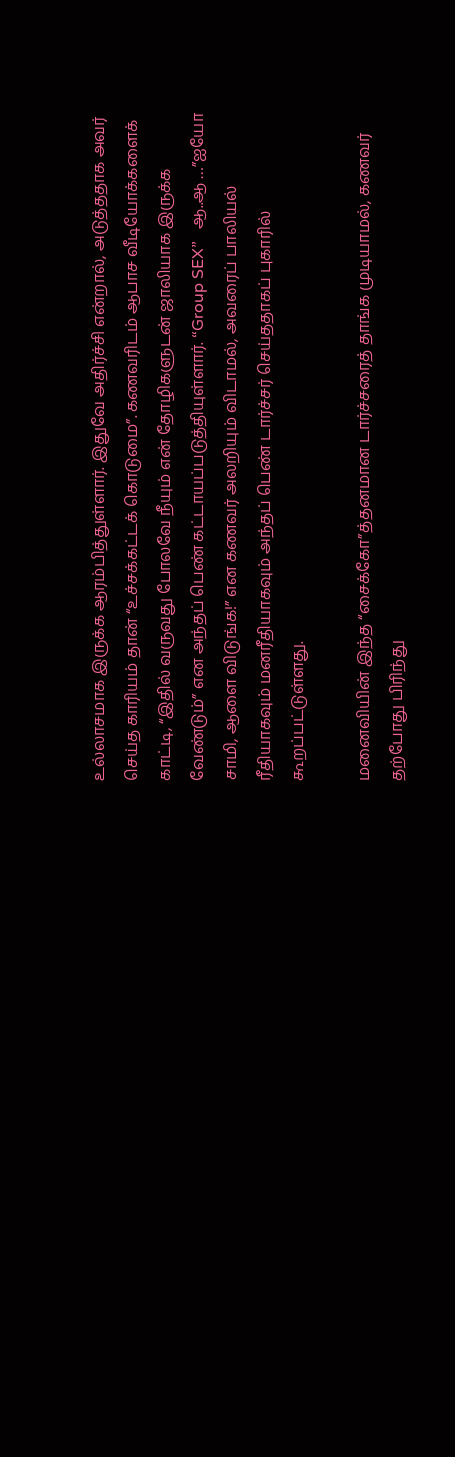உல்லாசமாக இருக்க ஆரம்பித்துள்ளார். இதுவே அதிர்ச்சி என்றால், அடுத்ததாக அவர் செய்த காரியம் தான் “உச்சக்கட்டக் கொடுமை”. கணவரிடம் ஆபாச வீடியோக்களைக் காட்டி, “இதில் வருவது போலவே நீயும் என் தோழிகளுடன் ஜாலியாக இருக்க வேண்டும்” என அந்தப் பெண் கட்டாயப்படுத்தியுள்ளார். “Group SEX”   ஆ..ஆ …”ஐயோ சாமி, ஆளை விடுங்க!” என கணவர் அலறியும் விடாமல், அவரைப் பாலியல் ரீதியாகவும் மனரீதியாகவும் அந்தப் பெண் டார்ச்சர் செய்ததாகப் புகாரில் கூறப்பட்டுள்ளது.

மனைவியின் இந்த “சைக்கோ”த்தனமான டார்ச்சரைத் தாங்க முடியாமல், கணவர் தற்போது பிரிந்து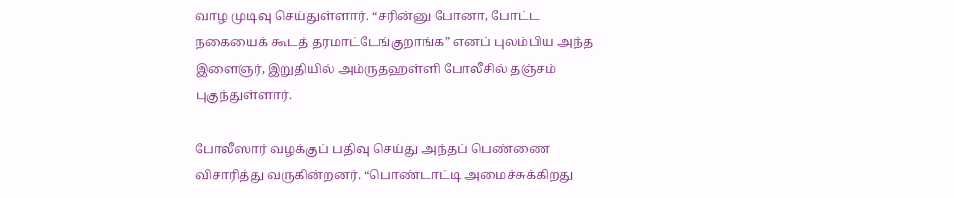வாழ முடிவு செய்துள்ளார். “சரின்னு போனா, போட்ட நகையைக் கூடத் தரமாட்டேங்குறாங்க” எனப் புலம்பிய அந்த இளைஞர், இறுதியில் அம்ருதஹள்ளி போலீசில் தஞ்சம் புகுந்துள்ளார்.

போலீஸார் வழக்குப் பதிவு செய்து அந்தப் பெண்ணை விசாரித்து வருகின்றனர். “பொண்டாட்டி அமைச்சுக்கிறது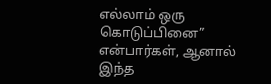எல்லாம் ஒரு கொடுப்பினை” என்பார்கள், ஆனால் இந்த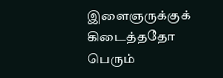இளைஞருக்குக் கிடைத்ததோ பெரும்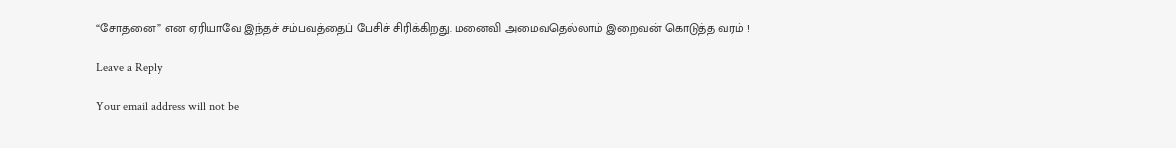“சோதனை” என ஏரியாவே இந்தச் சம்பவத்தைப் பேசிச் சிரிக்கிறது. மனைவி அமைவதெல்லாம் இறைவன் கொடுத்த வரம் !

Leave a Reply

Your email address will not be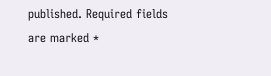published. Required fields are marked *